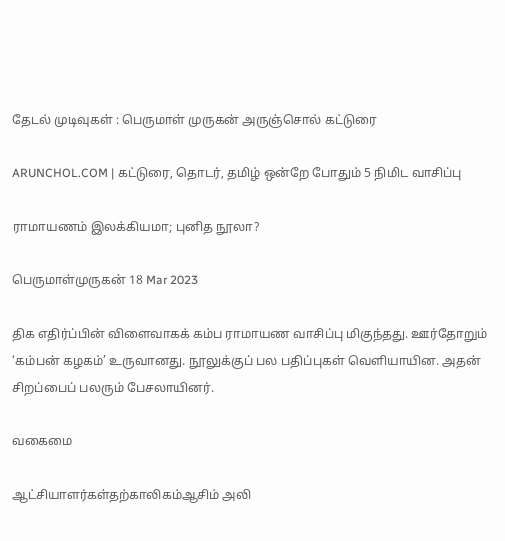தேடல் முடிவுகள் : பெருமாள் முருகன் அருஞ்சொல் கட்டுரை

ARUNCHOL.COM | கட்டுரை, தொடர், தமிழ் ஒன்றே போதும் 5 நிமிட வாசிப்பு

ராமாயணம் இலக்கியமா; புனித நூலா?

பெருமாள்முருகன் 18 Mar 2023

திக எதிர்ப்பின் விளைவாகக் கம்ப ராமாயண வாசிப்பு மிகுந்தது. ஊர்தோறும் ‘கம்பன் கழகம்’ உருவானது. நூலுக்குப் பல பதிப்புகள் வெளியாயின. அதன் சிறப்பைப் பலரும் பேசலாயினர்.

வகைமை

ஆட்சியாளர்கள்தற்காலிகம்ஆசிம் அலி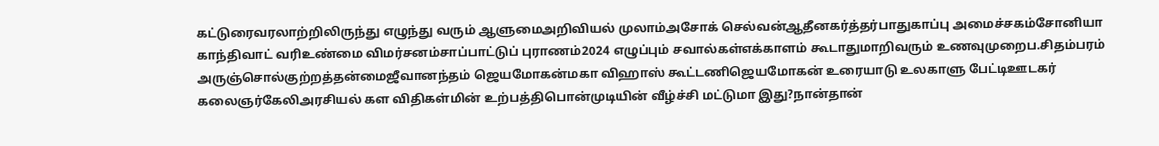கட்டுரைவரலாற்றிலிருந்து எழுந்து வரும் ஆளுமைஅறிவியல் முலாம்அசோக் செல்வன்ஆதீனகர்த்தர்பாதுகாப்பு அமைச்சகம்சோனியா காந்திவாட் வரிஉண்மை விமர்சனம்சாப்பாட்டுப் புராணம்2024 எழுப்பும் சவால்கள்எக்காளம் கூடாதுமாறிவரும் உணவுமுறைப.சிதம்பரம் அருஞ்சொல்குற்றத்தன்மைஜீவானந்தம் ஜெயமோகன்மகா விஹாஸ் கூட்டணிஜெயமோகன் உரையாடு உலகாளு பேட்டிஊடகர் கலைஞர்கேலிஅரசியல் கள விதிகள்மின் உற்பத்திபொன்முடியின் வீழ்ச்சி மட்டுமா இது?நான்தான்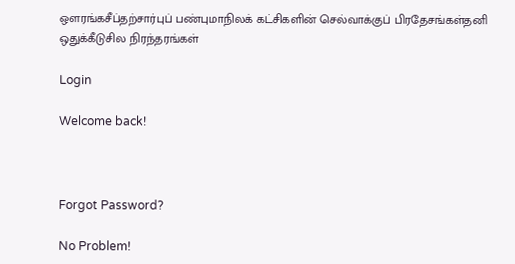ஔரங்கசீப்தற்சார்புப் பண்புமாநிலக் கட்சிகளின் செல்வாக்குப் பிரதேசங்கள்தனி ஒதுக்கீடுசில நிரந்தரங்கள்

Login

Welcome back!



Forgot Password?

No Problem!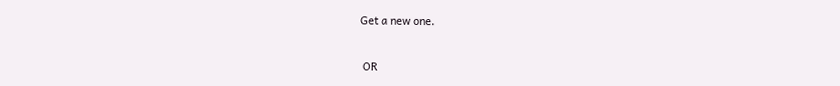Get a new one.


 OR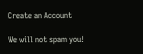Create an Account

We will not spam you!